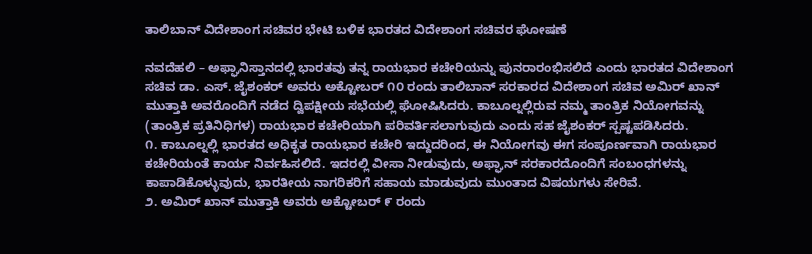ತಾಲಿಬಾನ್ ವಿದೇಶಾಂಗ ಸಚಿವರ ಭೇಟಿ ಬಳಿಕ ಭಾರತದ ವಿದೇಶಾಂಗ ಸಚಿವರ ಘೋಷಣೆ

ನವದೆಹಲಿ – ಅಫ್ಘಾನಿಸ್ತಾನದಲ್ಲಿ ಭಾರತವು ತನ್ನ ರಾಯಭಾರ ಕಚೇರಿಯನ್ನು ಪುನರಾರಂಭಿಸಲಿದೆ ಎಂದು ಭಾರತದ ವಿದೇಶಾಂಗ ಸಚಿವ ಡಾ. ಎಸ್. ಜೈಶಂಕರ್ ಅವರು ಅಕ್ಟೋಬರ್ ೧೦ ರಂದು ತಾಲಿಬಾನ್ ಸರಕಾರದ ವಿದೇಶಾಂಗ ಸಚಿವ ಅಮಿರ್ ಖಾನ್ ಮುತ್ತಾಕಿ ಅವರೊಂದಿಗೆ ನಡೆದ ದ್ವಿಪಕ್ಷೀಯ ಸಭೆಯಲ್ಲಿ ಘೋಷಿಸಿದರು. ಕಾಬೂಲ್ನಲ್ಲಿರುವ ನಮ್ಮ ತಾಂತ್ರಿಕ ನಿಯೋಗವನ್ನು (ತಾಂತ್ರಿಕ ಪ್ರತಿನಿಧಿಗಳ) ರಾಯಭಾರ ಕಚೇರಿಯಾಗಿ ಪರಿವರ್ತಿಸಲಾಗುವುದು ಎಂದು ಸಹ ಜೈಶಂಕರ್ ಸ್ಪಷ್ಟಪಡಿಸಿದರು.
೧. ಕಾಬೂಲ್ನಲ್ಲಿ ಭಾರತದ ಅಧಿಕೃತ ರಾಯಭಾರ ಕಚೇರಿ ಇದ್ದುದರಿಂದ, ಈ ನಿಯೋಗವು ಈಗ ಸಂಪೂರ್ಣವಾಗಿ ರಾಯಭಾರ ಕಚೇರಿಯಂತೆ ಕಾರ್ಯ ನಿರ್ವಹಿಸಲಿದೆ. ಇದರಲ್ಲಿ ವೀಸಾ ನೀಡುವುದು, ಅಫ್ಘಾನ್ ಸರಕಾರದೊಂದಿಗೆ ಸಂಬಂಧಗಳನ್ನು ಕಾಪಾಡಿಕೊಳ್ಳುವುದು, ಭಾರತೀಯ ನಾಗರಿಕರಿಗೆ ಸಹಾಯ ಮಾಡುವುದು ಮುಂತಾದ ವಿಷಯಗಳು ಸೇರಿವೆ.
೨. ಅಮಿರ್ ಖಾನ್ ಮುತ್ತಾಕಿ ಅವರು ಅಕ್ಟೋಬರ್ ೯ ರಂದು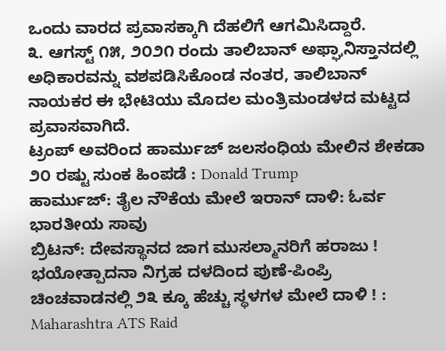ಒಂದು ವಾರದ ಪ್ರವಾಸಕ್ಕಾಗಿ ದೆಹಲಿಗೆ ಆಗಮಿಸಿದ್ದಾರೆ.
೩. ಆಗಸ್ಟ್ ೧೫, ೨೦೨೧ ರಂದು ತಾಲಿಬಾನ್ ಅಫ್ಘಾನಿಸ್ತಾನದಲ್ಲಿ ಅಧಿಕಾರವನ್ನು ವಶಪಡಿಸಿಕೊಂಡ ನಂತರ, ತಾಲಿಬಾನ್ ನಾಯಕರ ಈ ಭೇಟಿಯು ಮೊದಲ ಮಂತ್ರಿಮಂಡಳದ ಮಟ್ಟದ ಪ್ರವಾಸವಾಗಿದೆ.
ಟ್ರಂಪ್ ಅವರಿಂದ ಹಾರ್ಮುಜ್ ಜಲಸಂಧಿಯ ಮೇಲಿನ ಶೇಕಡಾ ೨೦ ರಷ್ಟು ಸುಂಕ ಹಿಂಪಡೆ : Donald Trump
ಹಾರ್ಮುಜ್: ತೈಲ ನೌಕೆಯ ಮೇಲೆ ಇರಾನ್ ದಾಳಿ: ಓರ್ವ ಭಾರತೀಯ ಸಾವು
ಬ್ರಿಟನ್: ದೇವಸ್ಥಾನದ ಜಾಗ ಮುಸಲ್ಮಾನರಿಗೆ ಹರಾಜು !
ಭಯೋತ್ಪಾದನಾ ನಿಗ್ರಹ ದಳದಿಂದ ಪುಣೆ-ಪಿಂಪ್ರಿ ಚಿಂಚವಾಡನಲ್ಲಿ ೨೩ ಕ್ಕೂ ಹೆಚ್ಚು ಸ್ಥಳಗಳ ಮೇಲೆ ದಾಳಿ ! : Maharashtra ATS Raid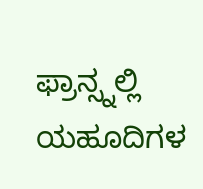ಫ್ರಾನ್ಸ್ನಲ್ಲಿ ಯಹೂದಿಗಳ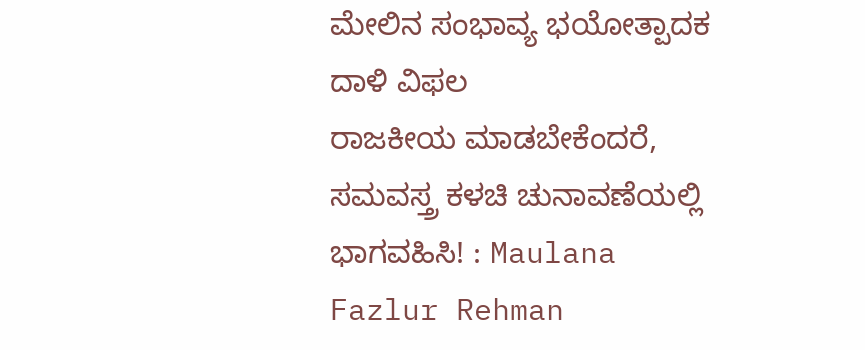ಮೇಲಿನ ಸಂಭಾವ್ಯ ಭಯೋತ್ಪಾದಕ ದಾಳಿ ವಿಫಲ
ರಾಜಕೀಯ ಮಾಡಬೇಕೆಂದರೆ, ಸಮವಸ್ತ್ರ ಕಳಚಿ ಚುನಾವಣೆಯಲ್ಲಿ ಭಾಗವಹಿಸಿ! : Maulana Fazlur Rehman